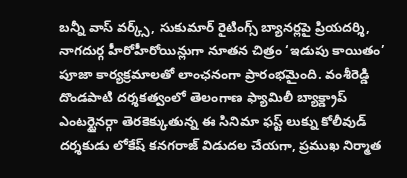బన్నీ వాస్ వర్క్స్, సుకుమార్ రైటింగ్స్ బ్యానర్లపై ప్రియదర్శి, నాగదుర్గ హీరోహీరోయిన్లుగా నూతన చిత్రం ‘ఇడుపు కాయితం’ పూజా కార్యక్రమాలతో లాంఛనంగా ప్రారంభమైంది. వంశీరెడ్డి దొండపాటి దర్శకత్వంలో తెలంగాణ ఫ్యామిలీ బ్యాక్డ్రాప్ ఎంటర్టైనర్గా తెరకెక్కుతున్న ఈ సినిమా ఫస్ట్ లుక్ను కోలీవుడ్ దర్శకుడు లోకేష్ కనగరాజ్ విడుదల చేయగా, ప్రముఖ నిర్మాత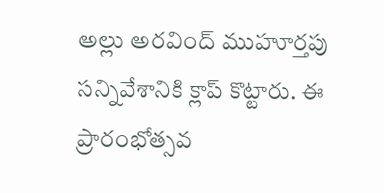అల్లు అరవింద్ ముహూర్తపు సన్నివేశానికి క్లాప్ కొట్టారు. ఈ ప్రారంభోత్సవ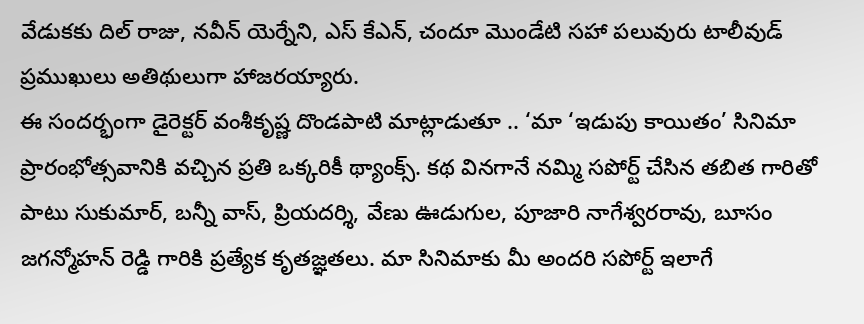వేడుకకు దిల్ రాజు, నవీన్ యెర్నేని, ఎస్ కేఎన్, చందూ మొండేటి సహా పలువురు టాలీవుడ్ ప్రముఖులు అతిథులుగా హాజరయ్యారు.
ఈ సందర్భంగా డైరెక్టర్ వంశీకృష్ణ దొండపాటి మాట్లాడుతూ .. ‘మా ‘ఇడుపు కాయితం’ సినిమా ప్రారంభోత్సవానికి వచ్చిన ప్రతి ఒక్కరికీ థ్యాంక్స్. కథ వినగానే నమ్మి సపోర్ట్ చేసిన తబిత గారితో పాటు సుకుమార్, బన్నీ వాస్, ప్రియదర్శి, వేణు ఊడుగుల, పూజారి నాగేశ్వరరావు, బూసం జగన్మోహన్ రెడ్డి గారికి ప్రత్యేక కృతజ్ఞతలు. మా సినిమాకు మీ అందరి సపోర్ట్ ఇలాగే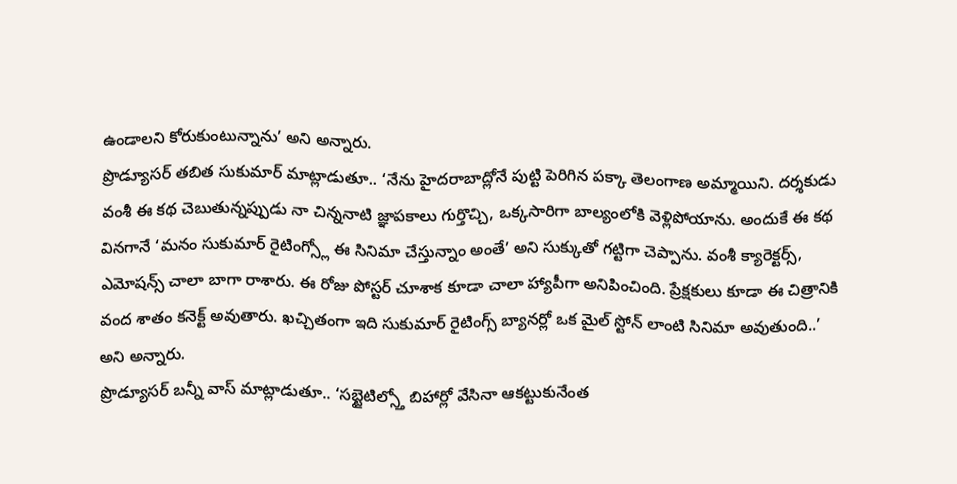ఉండాలని కోరుకుంటున్నాను’ అని అన్నారు.
ప్రొడ్యూసర్ తబిత సుకుమార్ మాట్లాడుతూ.. ‘నేను హైదరాబాద్లోనే పుట్టి పెరిగిన పక్కా తెలంగాణ అమ్మాయిని. దర్శకుడు వంశీ ఈ కథ చెబుతున్నప్పుడు నా చిన్ననాటి జ్ఞాపకాలు గుర్తొచ్చి, ఒక్కసారిగా బాల్యంలోకి వెళ్లిపోయాను. అందుకే ఈ కథ వినగానే ‘మనం సుకుమార్ రైటింగ్స్లో ఈ సినిమా చేస్తున్నాం అంతే’ అని సుక్కుతో గట్టిగా చెప్పాను. వంశీ క్యారెక్టర్స్, ఎమోషన్స్ చాలా బాగా రాశారు. ఈ రోజు పోస్టర్ చూశాక కూడా చాలా హ్యాపీగా అనిపించింది. ప్రేక్షకులు కూడా ఈ చిత్రానికి వంద శాతం కనెక్ట్ అవుతారు. ఖచ్చితంగా ఇది సుకుమార్ రైటింగ్స్ బ్యానర్లో ఒక మైల్ స్టోన్ లాంటి సినిమా అవుతుంది..’ అని అన్నారు.
ప్రొడ్యూసర్ బన్నీ వాస్ మాట్లాడుతూ.. ‘సబ్టైటిల్స్తో బిహార్లో వేసినా ఆకట్టుకునేంత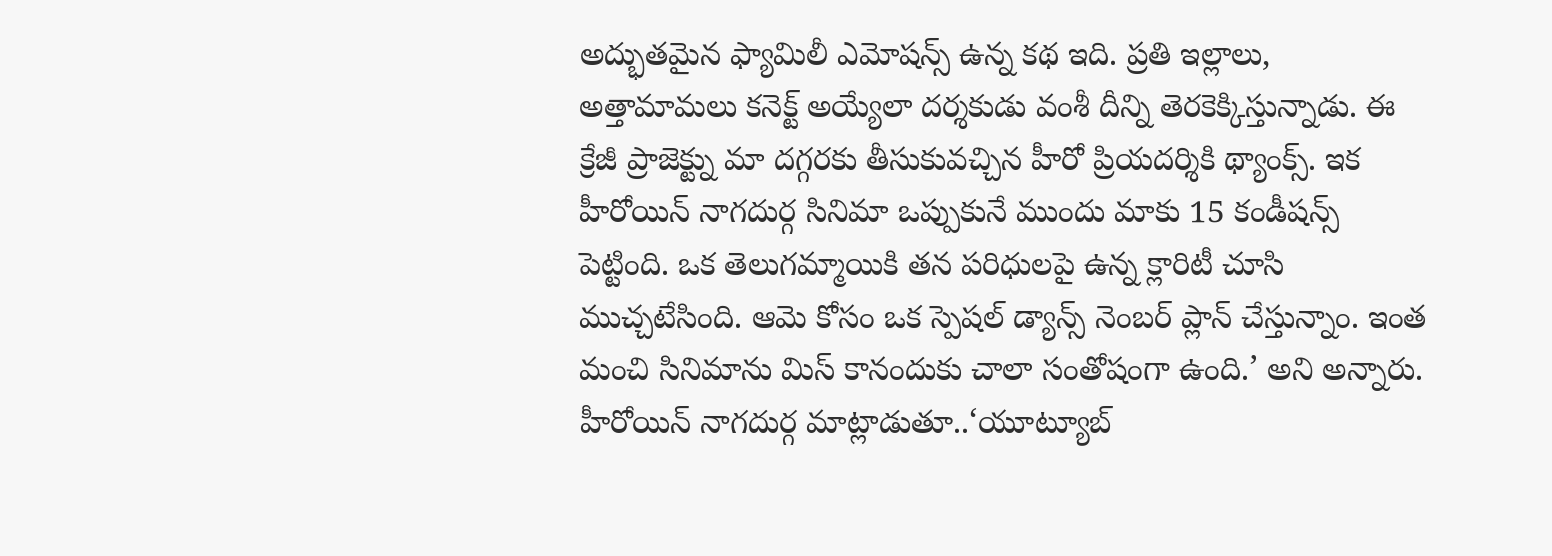అద్భుతమైన ఫ్యామిలీ ఎమోషన్స్ ఉన్న కథ ఇది. ప్రతి ఇల్లాలు, అత్తామామలు కనెక్ట్ అయ్యేలా దర్శకుడు వంశీ దీన్ని తెరకెక్కిస్తున్నాడు. ఈ క్రేజీ ప్రాజెక్ట్ను మా దగ్గరకు తీసుకువచ్చిన హీరో ప్రియదర్శికి థ్యాంక్స్. ఇక హీరోయిన్ నాగదుర్గ సినిమా ఒప్పుకునే ముందు మాకు 15 కండీషన్స్ పెట్టింది. ఒక తెలుగమ్మాయికి తన పరిధులపై ఉన్న క్లారిటీ చూసి ముచ్చటేసింది. ఆమె కోసం ఒక స్పెషల్ డ్యాన్స్ నెంబర్ ప్లాన్ చేస్తున్నాం. ఇంత మంచి సినిమాను మిస్ కానందుకు చాలా సంతోషంగా ఉంది.’ అని అన్నారు.
హీరోయిన్ నాగదుర్గ మాట్లాడుతూ..‘యూట్యూబ్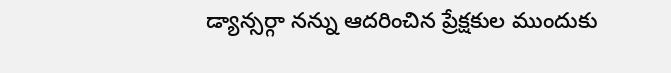డ్యాన్సర్గా నన్ను ఆదరించిన ప్రేక్షకుల ముందుకు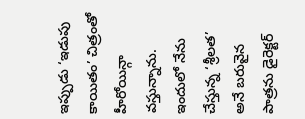ఇప్పుడు ‘ఇడుపు కాయితం’ చిత్రంతో హీరోయిన్గా వస్తున్నాను. ఇందులో నేను చేస్తున్న ‘శ్రీలత’ అనే బరువైన పాత్రను డైరెక్టర్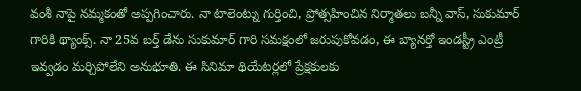వంశీ నాపై నమ్మకంతో అప్పగించారు. నా టాలెంట్ను గుర్తించి, ప్రోత్సహించిన నిర్మాతలు బన్నీ వాస్, సుకుమార్ గారికి థ్యాంక్స్. నా 25వ బర్త్ డేను సుకుమార్ గారి సమక్షంలో జరుపుకోవడం, ఈ బ్యానర్తో ఇండస్ట్రీ ఎంట్రీ ఇవ్వడం మర్చిపోలేని అనుభూతి. ఈ సినిమా థియేటర్లలో ప్రేక్షకులకు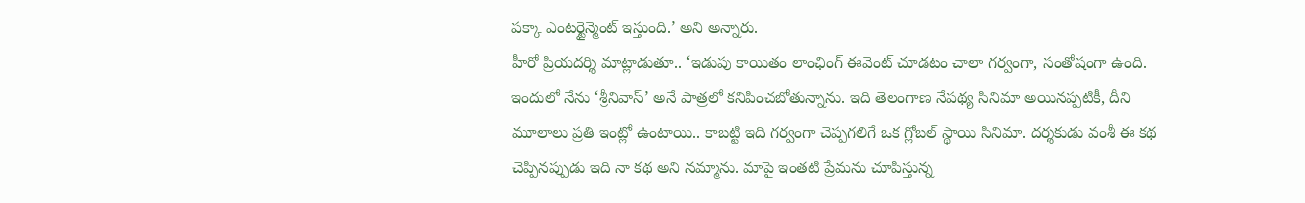పక్కా ఎంటర్టైన్మెంట్ ఇస్తుంది.’ అని అన్నారు.
హీరో ప్రియదర్శి మాట్లాడుతూ.. ‘ఇడుపు కాయితం లాంఛింగ్ ఈవెంట్ చూడటం చాలా గర్వంగా, సంతోషంగా ఉంది. ఇందులో నేను ‘శ్రీనివాస్’ అనే పాత్రలో కనిపించబోతున్నాను. ఇది తెలంగాణ నేపథ్య సినిమా అయినప్పటికీ, దీని మూలాలు ప్రతి ఇంట్లో ఉంటాయి.. కాబట్టి ఇది గర్వంగా చెప్పగలిగే ఒక గ్లోబల్ స్థాయి సినిమా. దర్శకుడు వంశీ ఈ కథ చెప్పినప్పుడు ఇది నా కథ అని నమ్మాను. మాపై ఇంతటి ప్రేమను చూపిస్తున్న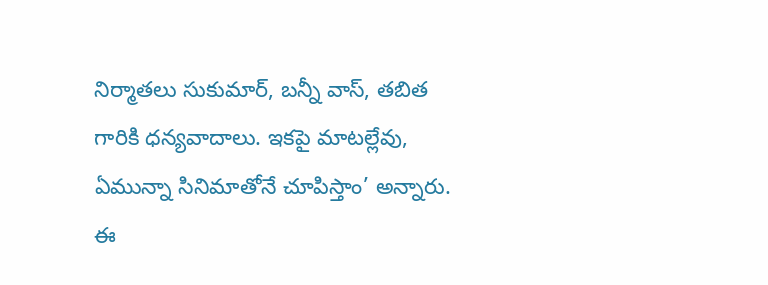నిర్మాతలు సుకుమార్, బన్నీ వాస్, తబిత గారికి ధన్యవాదాలు. ఇకపై మాటల్లేవు, ఏమున్నా సినిమాతోనే చూపిస్తాం’ అన్నారు.
ఈ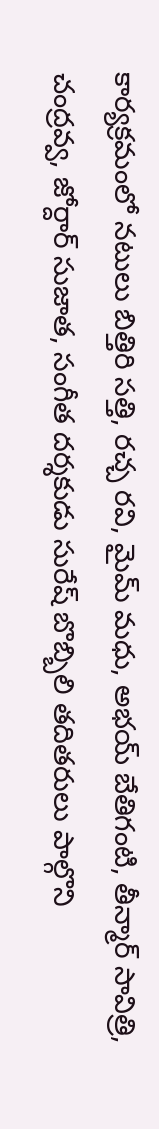కార్యక్రమంలో నటులు బిత్తిరి సత్తి, రచ్చ రవి, మైమ్ మధు, అభయ్ బేతిగంటి, తీన్మార్ సావిత్రి, చంద్రవ్వ, జోర్దార్ సుజాత, సంగీత దర్శకుడు సురేష్ బొబ్బిలి తదితరులు పాల్గొని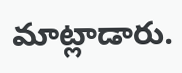మాట్లాడారు.